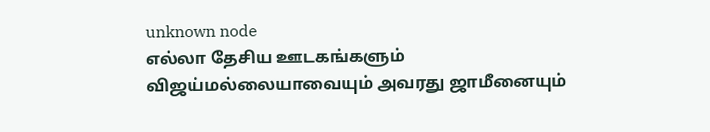unknown node
எல்லா தேசிய ஊடகங்களும் விஜய்மல்லையாவையும் அவரது ஜாமீனையும்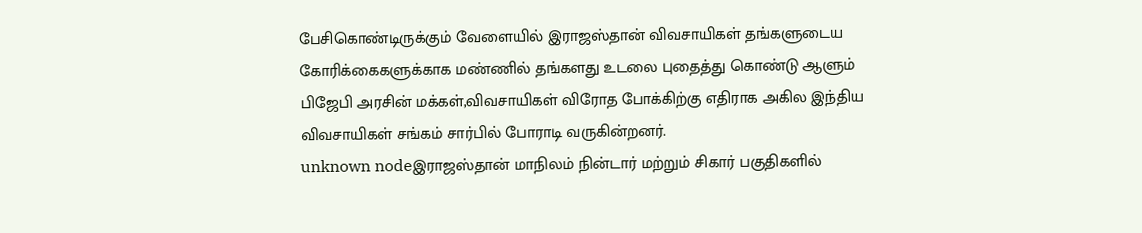பேசிகொண்டிருக்கும் வேளையில் இராஜஸ்தான் விவசாயிகள் தங்களுடைய கோரிக்கைகளுக்காக மண்ணில் தங்களது உடலை புதைத்து கொண்டு ஆளும் பிஜேபி அரசின் மக்கள்,விவசாயிகள் விரோத போக்கிற்கு எதிராக அகில இந்திய விவசாயிகள் சங்கம் சார்பில் போராடி வருகின்றனர்.
unknown nodeஇராஜஸ்தான் மாநிலம் நின்டார் மற்றும் சிகார் பகுதிகளில்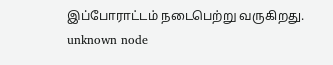இப்போராட்டம் நடைபெற்று வருகிறது.
unknown node